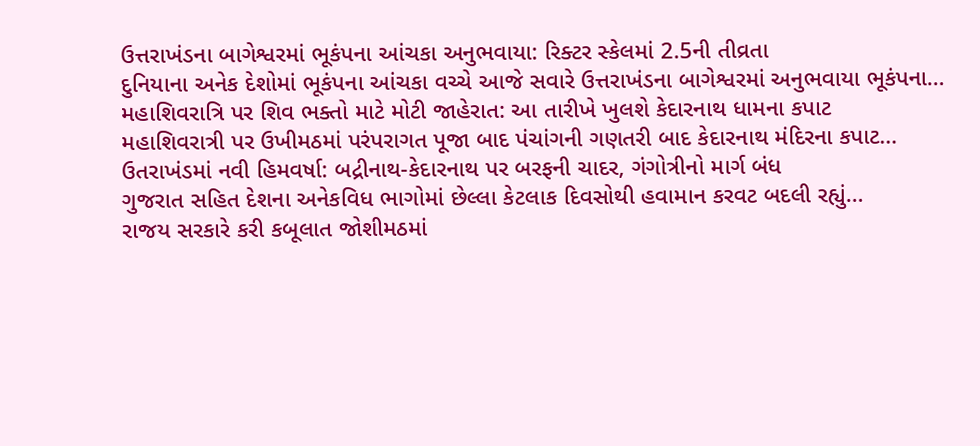ઉત્તરાખંડના બાગેશ્વરમાં ભૂકંપના આંચકા અનુભવાયા: રિક્ટર સ્કેલમાં 2.5ની તીવ્રતા
દુનિયાના અનેક દેશોમાં ભૂકંપના આંચકા વચ્ચે આજે સવારે ઉત્તરાખંડના બાગેશ્વરમાં અનુભવાયા ભૂકંપના…
મહાશિવરાત્રિ પર શિવ ભક્તો માટે મોટી જાહેરાત: આ તારીખે ખુલશે કેદારનાથ ધામના કપાટ
મહાશિવરાત્રી પર ઉખીમઠમાં પરંપરાગત પૂજા બાદ પંચાંગની ગણતરી બાદ કેદારનાથ મંદિરના કપાટ…
ઉતરાખંડમાં નવી હિમવર્ષા: બદ્રીનાથ-કેદારનાથ પર બરફની ચાદર, ગંગોત્રીનો માર્ગ બંધ
ગુજરાત સહિત દેશના અનેકવિધ ભાગોમાં છેલ્લા કેટલાક દિવસોથી હવામાન કરવટ બદલી રહ્યું…
રાજય સરકારે કરી કબૂલાત જોશીમઠમાં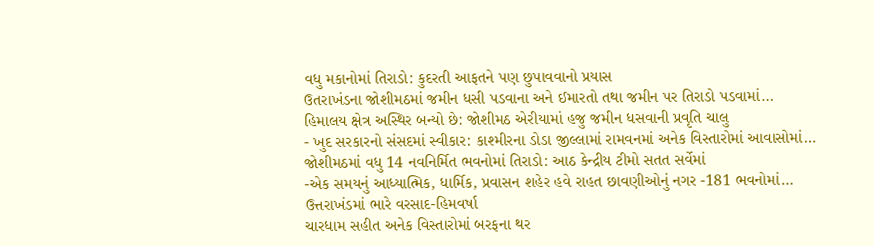વધુ મકાનોમાં તિરાડો: કુદરતી આફતને પણ છુપાવવાનો પ્રયાસ
ઉતરાખંડના જોશીમઠમાં જમીન ધસી પડવાના અને ઈમારતો તથા જમીન પર તિરાડો પડવામાં…
હિમાલય ક્ષેત્ર અસ્થિર બન્યો છે: જોશીમઠ એરીયામાં હજુ જમીન ધસવાની પ્રવૃતિ ચાલુ
- ખુદ સરકારનો સંસદમાં સ્વીકાર: કાશ્મીરના ડોડા જીલ્લામાં રામવનમાં અનેક વિસ્તારોમાં આવાસોમાં…
જોશીમઠમાં વધુ 14 નવનિર્મિત ભવનોમાં તિરાડો: આઠ કેન્દ્રીય ટીમો સતત સર્વેમાં
-એક સમયનું આધ્યાત્મિક, ધાર્મિક, પ્રવાસન શહેર હવે રાહત છાવણીઓનું નગર -181 ભવનોમાં…
ઉત્તરાખંડમાં ભારે વરસાદ-હિમવર્ષા
ચારધામ સહીત અનેક વિસ્તારોમાં બરફના થર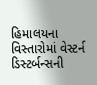હિમાલયના વિસ્તારોમાં વેસ્ટર્ન ડિસ્ટર્બન્સની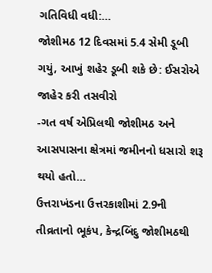ગતિવિધી વધી:…
જોશીમઠ 12 દિવસમાં 5.4 સેમી ડૂબી ગયું, આખું શહેર ડૂબી શકે છે: ઈસરોએ જાહેર કરી તસવીરો
-ગત વર્ષ એપ્રિલથી જોશીમઠ અને આસપાસના ક્ષેત્રમાં જમીનનો ધસારો શરૂ થયો હતો…
ઉત્તરાખંડના ઉત્તરકાશીમાં 2.9ની તીવ્રતાનો ભૂકંપ, કેન્દ્રબિંદુ જોશીમઠથી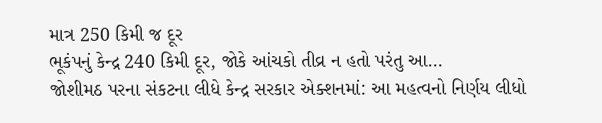માત્ર 250 કિમી જ દૂર
ભૂકંપનું કેન્દ્ર 240 કિમી દૂર, જોકે આંચકો તીવ્ર ન હતો પરંતુ આ…
જોશીમઠ પરના સંકટના લીધે કેન્દ્ર સરકાર એક્શનમાં: આ મહત્વનો નિર્ણય લીધો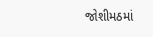જોશીમઠમાં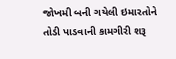જોખમી બની ગયેલી ઇમારતોને તોડી પાડવાની કામગીરી શરૂ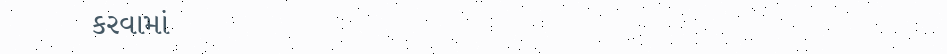કરવામાં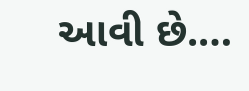આવી છે.…